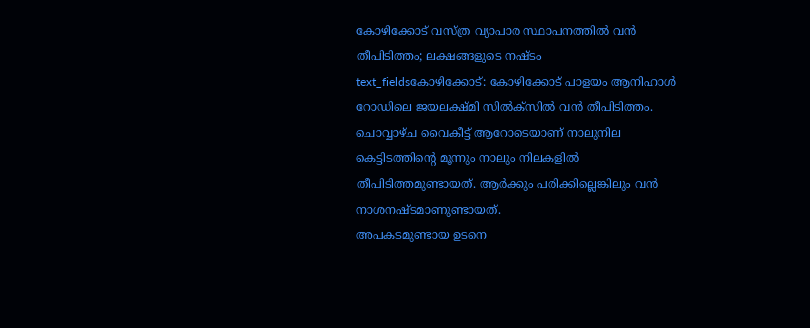കോഴിക്കോട് വസ്ത്ര വ്യാപാര സ്ഥാപനത്തിൽ വൻ തീപിടിത്തം; ലക്ഷങ്ങളുടെ നഷ്ടം
text_fieldsകോഴിക്കോട്: കോഴിക്കോട് പാളയം ആനിഹാൾ റോഡിലെ ജയലക്ഷ്മി സിൽക്സിൽ വൻ തീപിടിത്തം. ചൊവ്വാഴ്ച വൈകീട്ട് ആറോടെയാണ് നാലുനില കെട്ടിടത്തിന്റെ മൂന്നും നാലും നിലകളിൽ തീപിടിത്തമുണ്ടായത്. ആർക്കും പരിക്കില്ലെങ്കിലും വൻ നാശനഷ്ടമാണുണ്ടായത്.
അപകടമുണ്ടായ ഉടനെ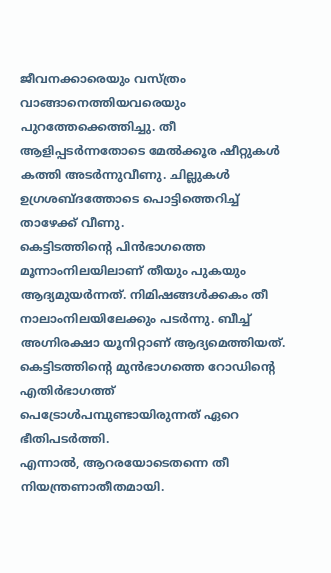ജീവനക്കാരെയും വസ്ത്രം വാങ്ങാനെത്തിയവരെയും പുറത്തേക്കെത്തിച്ചു. തീ ആളിപ്പടർന്നതോടെ മേൽക്കൂര ഷീറ്റുകൾ കത്തി അടർന്നുവീണു. ചില്ലുകൾ ഉഗ്രശബ്ദത്തോടെ പൊട്ടിത്തെറിച്ച് താഴേക്ക് വീണു.
കെട്ടിടത്തിന്റെ പിൻഭാഗത്തെ മൂന്നാംനിലയിലാണ് തീയും പുകയും ആദ്യമുയർന്നത്. നിമിഷങ്ങൾക്കകം തീ നാലാംനിലയിലേക്കും പടർന്നു. ബീച്ച് അഗ്നിരക്ഷാ യൂനിറ്റാണ് ആദ്യമെത്തിയത്. കെട്ടിടത്തിന്റെ മുൻഭാഗത്തെ റോഡിന്റെ എതിർഭാഗത്ത് പെട്രോൾപമ്പുണ്ടായിരുന്നത് ഏറെ ഭീതിപടർത്തി.
എന്നാൽ, ആറരയോടെതന്നെ തീ നിയന്ത്രണാതീതമായി.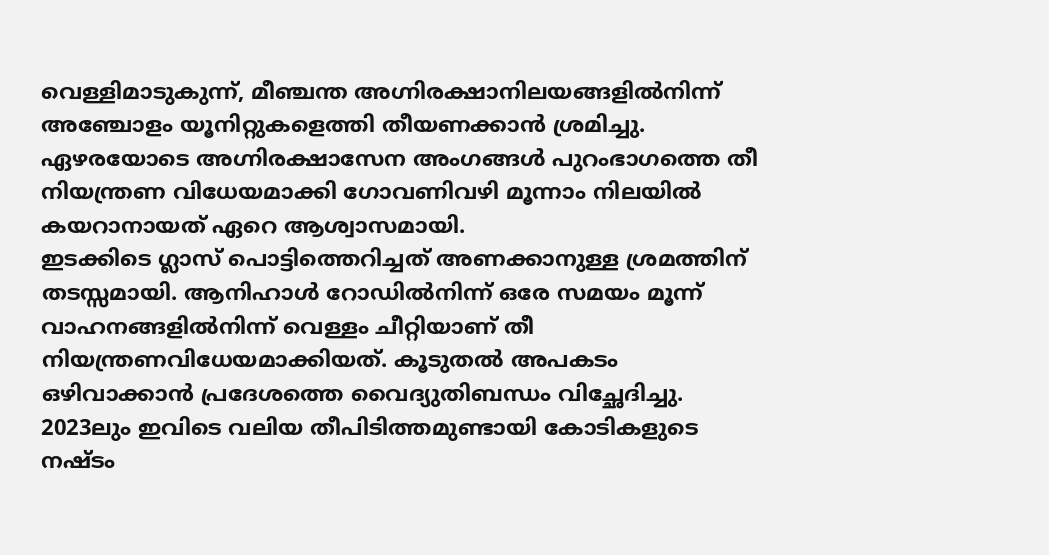വെള്ളിമാടുകുന്ന്, മീഞ്ചന്ത അഗ്നിരക്ഷാനിലയങ്ങളിൽനിന്ന് അഞ്ചോളം യൂനിറ്റുകളെത്തി തീയണക്കാൻ ശ്രമിച്ചു. ഏഴരയോടെ അഗ്നിരക്ഷാസേന അംഗങ്ങൾ പുറംഭാഗത്തെ തീ നിയന്ത്രണ വിധേയമാക്കി ഗോവണിവഴി മൂന്നാം നിലയിൽ കയറാനായത് ഏറെ ആശ്വാസമായി.
ഇടക്കിടെ ഗ്ലാസ് പൊട്ടിത്തെറിച്ചത് അണക്കാനുള്ള ശ്രമത്തിന് തടസ്സമായി. ആനിഹാൾ റോഡിൽനിന്ന് ഒരേ സമയം മൂന്ന് വാഹനങ്ങളിൽനിന്ന് വെള്ളം ചീറ്റിയാണ് തീ നിയന്ത്രണവിധേയമാക്കിയത്. കൂടുതൽ അപകടം ഒഴിവാക്കാൻ പ്രദേശത്തെ വൈദ്യുതിബന്ധം വിച്ഛേദിച്ചു.
2023ലും ഇവിടെ വലിയ തീപിടിത്തമുണ്ടായി കോടികളുടെ നഷ്ടം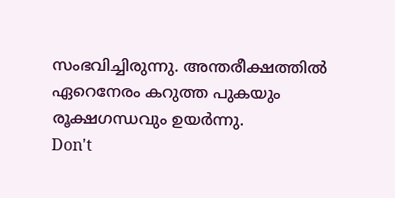സംഭവിച്ചിരുന്നു. അന്തരീക്ഷത്തിൽ ഏറെനേരം കറുത്ത പുകയും രൂക്ഷഗന്ധവും ഉയർന്നു.
Don't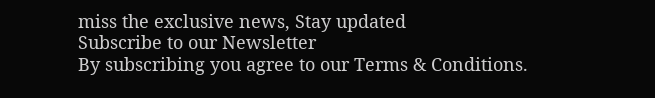miss the exclusive news, Stay updated
Subscribe to our Newsletter
By subscribing you agree to our Terms & Conditions.